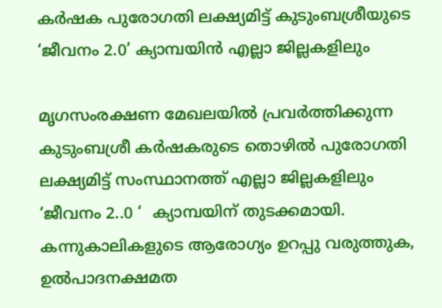കര്‍ഷക പുരോഗതി ലക്ഷ്യമിട്ട് കുടുംബശ്രീയുടെ ‘ജീവനം 2.0’ ക്യാമ്പയിന്‍ എല്ലാ ജില്ലകളിലും

മൃഗസംരക്ഷണ മേഖലയില്‍ പ്രവര്‍ത്തിക്കുന്ന കുടുംബശ്രീ കര്‍ഷകരുടെ തൊഴില്‍ പുരോഗതി ലക്ഷ്യമിട്ട് സംസ്ഥാനത്ത് എല്ലാ ജില്ലകളിലും ‘ജീവനം 2..0 ‘  ക്യാമ്പയിന് തുടക്കമായി. കന്നുകാലികളുടെ ആരോഗ്യം ഉറപ്പു വരുത്തുക, ഉല്‍പാദനക്ഷമത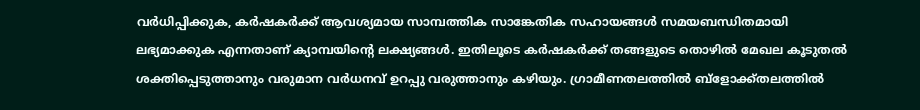വര്‍ധിപ്പിക്കുക, കര്‍ഷകര്‍ക്ക് ആവശ്യമായ സാമ്പത്തിക സാങ്കേതിക സഹായങ്ങള്‍ സമയബന്ധിതമായി ലഭ്യമാക്കുക എന്നതാണ് ക്യാമ്പയിന്‍റെ ലക്ഷ്യങ്ങള്‍. ഇതിലൂടെ കര്‍ഷകര്‍ക്ക് തങ്ങളുടെ തൊഴില്‍ മേഖല കൂടുതല്‍ ശക്തിപ്പെടുത്താനും വരുമാന വര്‍ധനവ് ഉറപ്പു വരുത്താനും കഴിയും. ഗ്രാമീണതലത്തില്‍ ബ്ളോക്ക്തലത്തില്‍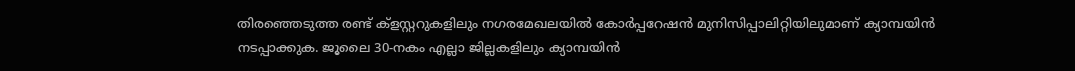തിരഞ്ഞെടുത്ത രണ്ട് ക്ളസ്റ്ററുകളിലും നഗരമേഖലയില്‍ കോര്‍പ്പറേഷന്‍ മുനിസിപ്പാലിറ്റിയിലുമാണ് ക്യാമ്പയിന്‍ നടപ്പാക്കുക. ജൂലൈ 30-നകം എല്ലാ ജില്ലകളിലും ക്യാമ്പയിന്‍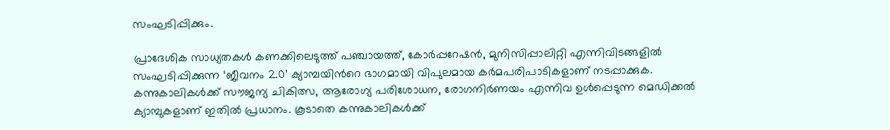സംഘടിപ്പിക്കും.

പ്രാദേശിക സാധ്യതകള്‍ കണക്കിലെടുത്ത് പഞ്ചായത്ത്, കോര്‍പ്പറേഷന്‍, മുനിസിപ്പാലിറ്റി എന്നിവിടങ്ങളില്‍ സംഘടിപ്പിക്കുന്ന ‘ജീവനം 2.0’ ക്യാമ്പയിന്‍റെ ഭാഗമായി വിപുലമായ കര്‍മപരിപാടികളാണ് നടപ്പാക്കുക. കന്നുകാലികള്‍ക്ക് സൗജന്യ ചികിത്സ, ആരോഗ്യ പരിശോധന, രോഗനിര്‍ണയം എന്നിവ ഉള്‍പ്പെടുന്ന മെഡിക്കല്‍ ക്യാമ്പുകളാണ് ഇതില്‍ പ്രധാനം. കൂടാതെ കന്നുകാലികള്‍ക്ക്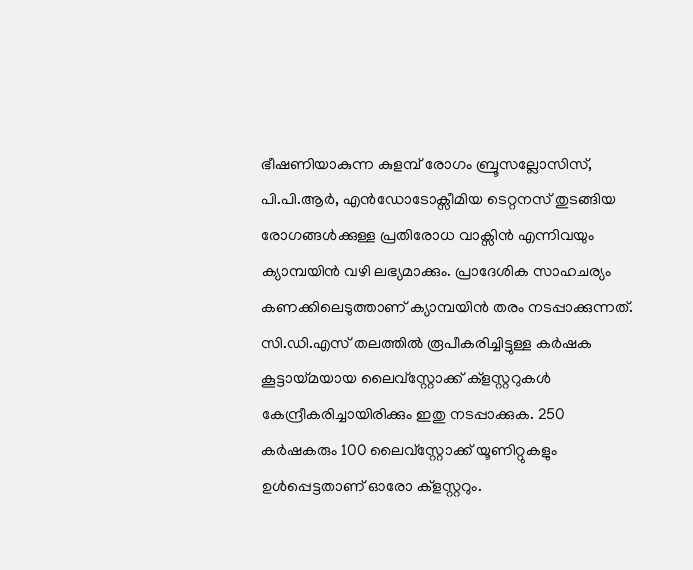ഭീഷണിയാകുന്ന കുളമ്പ് രോഗം ബ്രൂസല്ലോസിസ്, പി.പി.ആര്‍, എന്‍ഡോടോക്സീമിയ ടെറ്റനസ് തുടങ്ങിയ രോഗങ്ങള്‍ക്കുള്ള പ്രതിരോധ വാക്സിന്‍ എന്നിവയും ക്യാമ്പയിന്‍ വഴി ലഭ്യമാക്കും. പ്രാദേശിക സാഹചര്യം കണക്കിലെടുത്താണ് ക്യാമ്പയിന്‍ തരം നടപ്പാക്കുന്നത്. സി.ഡി.എസ് തലത്തില്‍ രൂപീകരിച്ചിട്ടുള്ള കര്‍ഷക കൂട്ടായ്മയായ ലൈവ്സ്റ്റോക്ക് ക്ളസ്റ്ററുകള്‍ കേന്ദ്രീകരിച്ചായിരിക്കും ഇതു നടപ്പാക്കുക. 250 കര്‍ഷകരും 100 ലൈവ്സ്റ്റോക്ക് യൂണിറ്റുകളും ഉള്‍പ്പെട്ടതാണ് ഓരോ ക്ളസ്റ്ററും.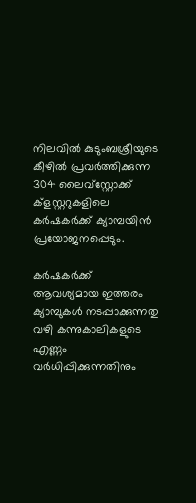നിലവില്‍ കുടുംബശ്രീയുടെ കീഴില്‍ പ്രവര്‍ത്തിക്കുന്ന 304 ലൈവ്സ്റ്റോക്ക് ക്ളസ്റ്ററുകളിലെ കര്‍ഷകര്‍ക്ക് ക്യാമ്പയിന്‍ പ്രയോജനപ്പെടും.

കര്‍ഷകര്‍ക്ക് ആവശ്യമായ ഇത്തരം ക്യാമ്പുകള്‍ നടപ്പാക്കുന്നതു വഴി കന്നുകാലികളുടെ എണ്ണം വര്‍ധിപ്പിക്കുന്നതിനും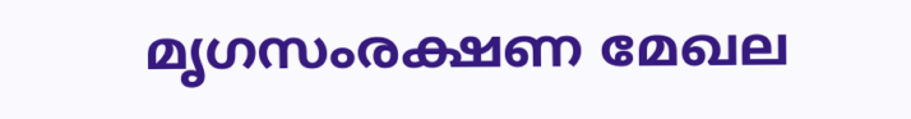മൃഗസംരക്ഷണ മേഖല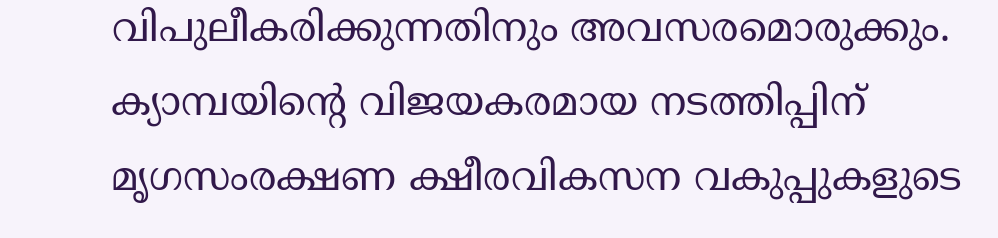വിപുലീകരിക്കുന്നതിനും അവസരമൊരുക്കും. ക്യാമ്പയിന്‍റെ വിജയകരമായ നടത്തിപ്പിന് മൃഗസംരക്ഷണ ക്ഷീരവികസന വകുപ്പുകളുടെ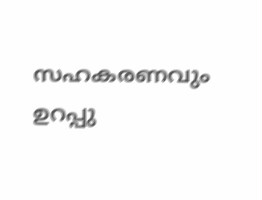സഹകരണവും ഉറപ്പു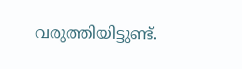വരുത്തിയിട്ടുണ്ട്.